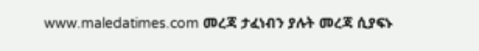www.maledatimes.com መረጃ ታፈነብን ያሉት መረጃ ሲያፍኑ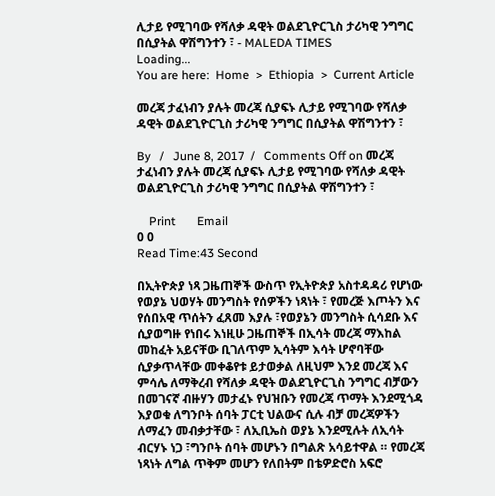ሊታይ የሚገባው የሻለቃ ዳዊት ወልደጊዮርጊስ ታሪካዊ ንግግር በሲያትል ዋሽግንተን ፣ - MALEDA TIMES
Loading...
You are here:  Home  >  Ethiopia  >  Current Article

መረጃ ታፈነብን ያሉት መረጃ ሲያፍኑ ሊታይ የሚገባው የሻለቃ ዳዊት ወልደጊዮርጊስ ታሪካዊ ንግግር በሲያትል ዋሽግንተን ፣

By   /   June 8, 2017  /   Comments Off on መረጃ ታፈነብን ያሉት መረጃ ሲያፍኑ ሊታይ የሚገባው የሻለቃ ዳዊት ወልደጊዮርጊስ ታሪካዊ ንግግር በሲያትል ዋሽግንተን ፣

    Print       Email
0 0
Read Time:43 Second

በኢትዮጵያ ነጻ ጋዜጠኞች ውስጥ የኢትዮጵያ አስተዳዳሪ የሆነው የወያኔ ህወሃት መንግስት የሰዎችን ነጻነት ፣ የመረጅ እጦትን እና የሰበአዊ ጥሰትን ፈጸመ እያሉ ፣የወያኔን መንግስት ሲሳደቡ እና ሲያወግዙ የነበሩ እነዚሁ ጋዜጠኞች በኢሳት መረጃ ማእከል መከፈት አይናቸው ቢገለጥም ኢሳትም እሳት ሆኖባቸው ሲያቃጥላቸው መቀቆየቱ ይታወቃል ለዚህም እንደ መረጃ እና ምሳሌ ለማቅረብ የሻለቃ ዳዊት ወልደጊዮርጊስ ንግግር ብቻውን በመገናኛ ብዙሃን መታፈኑ የህዝቡን የመረጃ ጥማት እንደሚጎዳ እያወቁ ለግንቦት ሰባት ፓርቲ ህልውና ሲሉ ብቻ መረጃዎችን ለማፈን መብቃታቸው ፣ ለኢቢኤስ ወያኔ እንደሚሉት ለኢሳት ብርሃኑ ነጋ ፣ግንቦት ሰባት መሆኑን በግልጽ አሳይተዋል ። የመረጃ ነጻነት ለግል ጥቅም መሆን የለበትም በቴዎድሮስ አፍሮ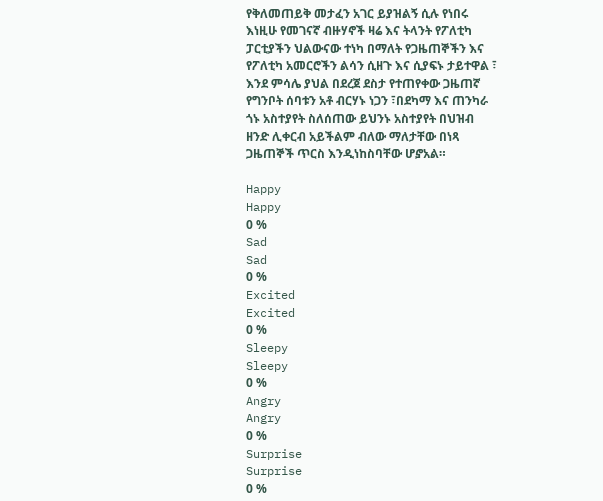የቅለመጠይቅ መታፈን አገር ይያዝልኝ ሲሉ የነበሩ እነዚሁ የመገናኛ ብዙሃኖች ዛሬ እና ትላንት የፖለቲካ ፓርቲያችን ህልውናው ተነካ በማለት የጋዜጠኞችን እና የፖለቲካ አመርሮችን ልሳን ሲዘጉ እና ሲያፍኑ ታይተዋል ፣ እንደ ምሳሌ ያህል በደረጀ ደስታ የተጠየቀው ጋዜጠኛ የግንቦት ሰባቱን አቶ ብርሃኑ ነጋን ፣በደካማ እና ጠንካራ ጎኑ አስተያየት ስለሰጠው ይህንኑ አስተያየት በህዝብ ዘንድ ሊቀርብ አይችልም ብለው ማለታቸው በነጻ ጋዜጠኞች ጥርስ እንዲነከስባቸው ሆⶈአል።

Happy
Happy
0 %
Sad
Sad
0 %
Excited
Excited
0 %
Sleepy
Sleepy
0 %
Angry
Angry
0 %
Surprise
Surprise
0 %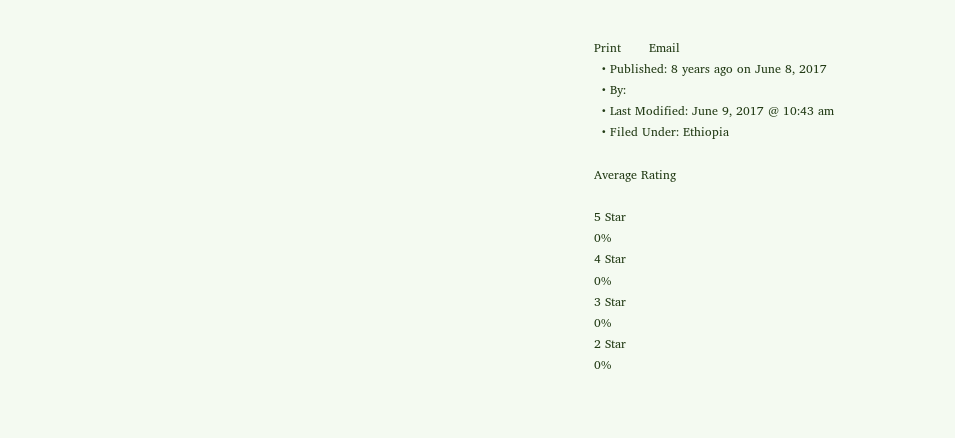Print       Email
  • Published: 8 years ago on June 8, 2017
  • By:
  • Last Modified: June 9, 2017 @ 10:43 am
  • Filed Under: Ethiopia

Average Rating

5 Star
0%
4 Star
0%
3 Star
0%
2 Star
0%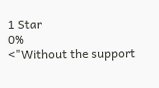1 Star
0%
<"Without the support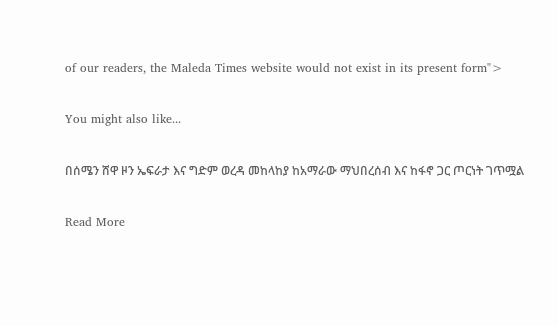of our readers, the Maleda Times website would not exist in its present form">

You might also like...

በሰሜን ሸዋ ዞን ኤፍራታ እና ግድም ወረዳ መከላከያ ከአማራው ማህበረሰብ እና ከፋኖ ጋር ጦርነት ገጥሟል

Read More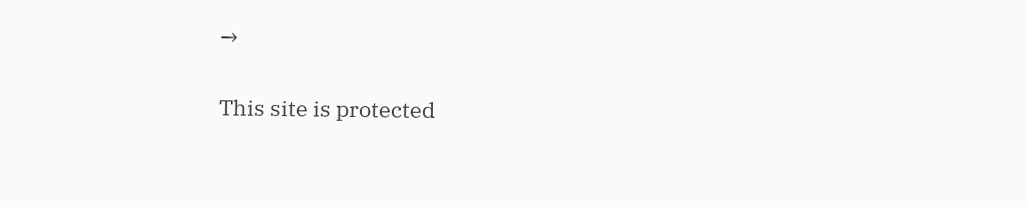→

This site is protected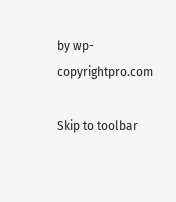by wp-copyrightpro.com

Skip to toolbar